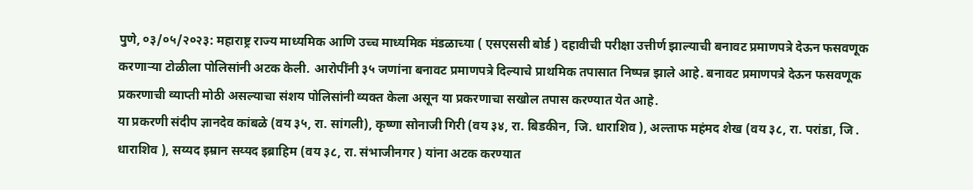पुणे, ०३/०५/२०२३: महाराष्ट्र राज्य माध्यमिक आणि उच्च माध्यमिक मंडळाच्या ( एसएससी बोर्ड ) दहावीची परीक्षा उत्तीर्ण झाल्याची बनावट प्रमाणपत्रे देऊन फसवणूक करणाऱ्या टोळीला पोलिसांनी अटक केली. आरोपींनी ३५ जणांना बनावट प्रमाणपत्रे दिल्याचे प्राथमिक तपासात निष्पन्न झाले आहे. बनावट प्रमाणपत्रे देऊन फसवणूक प्रकरणाची व्याप्ती मोठी असल्याचा संशय पोलिसांनी व्यक्त केला असून या प्रकरणाचा सखोल तपास करण्यात येत आहे.
या प्रकरणी संदीप ज्ञानदेव कांबळे (वय ३५, रा. सांगली), कृष्णा सोनाजी गिरी (वय ३४, रा. बिडकीन, जि. धाराशिव ), अल्ताफ महंमद शेख (वय ३८, रा. परांडा, जि . धाराशिव ), सय्यद इम्रान सय्यद इब्राहिम (वय ३८, रा. संभाजीनगर ) यांना अटक करण्यात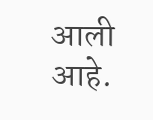आली आहे.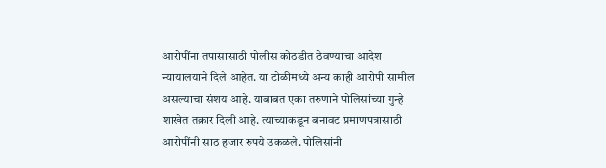आरोपींना तपासासाठी पोलीस कोठडीत ठेवण्याचा आदेश न्यायालयाने दिले आहेत. या टोळीमध्ये अन्य काही आरोपी सामील असल्याचा संशय आहे. याबाबत एका तरुणाने पोलिसांच्या गुन्हे शाखेत तक्रार दिली आहे. त्याच्याकडून बनावट प्रमाणपत्रासाठी आरोपींनी साठ हजार रुपये उकळले. पोलिसांनी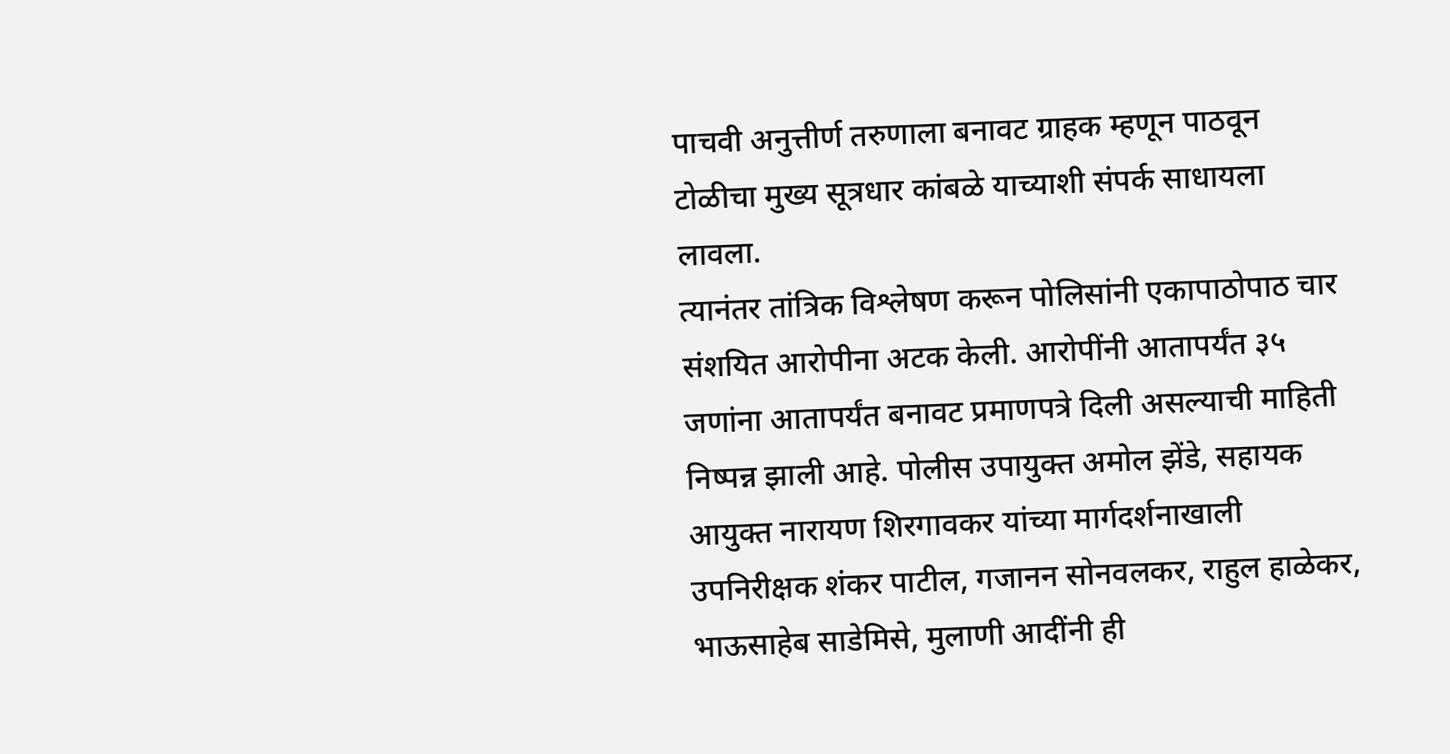पाचवी अनुत्तीर्ण तरुणाला बनावट ग्राहक म्हणून पाठवून टोळीचा मुख्य सूत्रधार कांबळे याच्याशी संपर्क साधायला लावला.
त्यानंतर तांत्रिक विश्लेषण करून पोलिसांनी एकापाठोपाठ चार संशयित आरोपीना अटक केली. आरोपींनी आतापर्यंत ३५ जणांना आतापर्यंत बनावट प्रमाणपत्रे दिली असल्याची माहिती निष्पन्न झाली आहे. पोलीस उपायुक्त अमोल झेंडे, सहायक आयुक्त नारायण शिरगावकर यांच्या मार्गदर्शनाखाली उपनिरीक्षक शंकर पाटील, गजानन सोनवलकर, राहुल हाळेकर, भाऊसाहेब साडेमिसे, मुलाणी आदींनी ही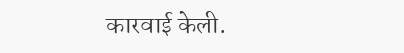कारवाई केली.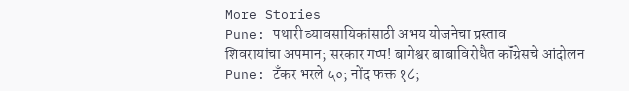More Stories
Pune: पथारी व्यावसायिकांसाठी अभय योजनेचा प्रस्ताव
शिवरायांचा अपमान; सरकार गप्प! बागेश्वर बाबाविरोधैत कॉंग्रेसचे आंदोलन
Pune: टॅंकर भरले ५०; नोंद फक्त १८;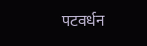पटवर्धन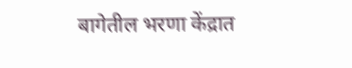बागेतील भरणा केंद्रात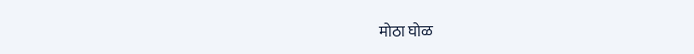मोठा घोळ